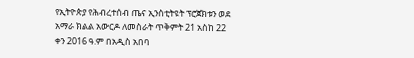የኢትዮጵያ የሕብረተሰብ ጤና ኢንስቲትዩት ፕሮጀክቱን ወደ አማራ ክልል አውርዶ ለመስራት ጥቅምት 21 አስከ 22 ቀን 2016 ዓ.ም በአዲስ አበባ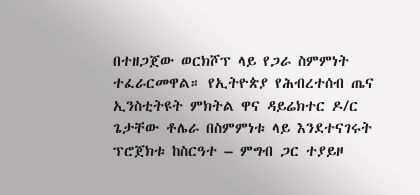በተዘጋጀው ወርክሾፕ ላይ የጋራ ስምምነት ተፈራርመዋል። የኢትዮጵያ የሕብረተሰብ ጤና ኢንስቲትዩት ምክትል ዋና ዳይሬክተር ዶ/ር ጌታቸው ቶሌራ በስምምነቱ ላይ እንደተናገሩት ፕሮጀክቱ ከስርዓተ – ምግብ ጋር ተያይዞ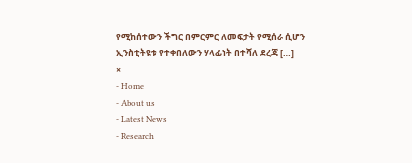የሚከሰተውን ችግር በምርምር ለመፍታት የሚሰራ ሲሆን ኢንስቲትዩቱ የተቀበለውን ሃላፊነት በተሻለ ደረጃ […]
×
- Home
- About us
- Latest News
- Research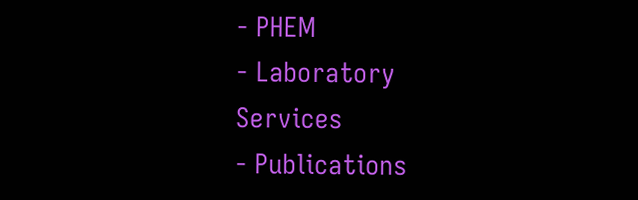- PHEM
- Laboratory Services
- Publications